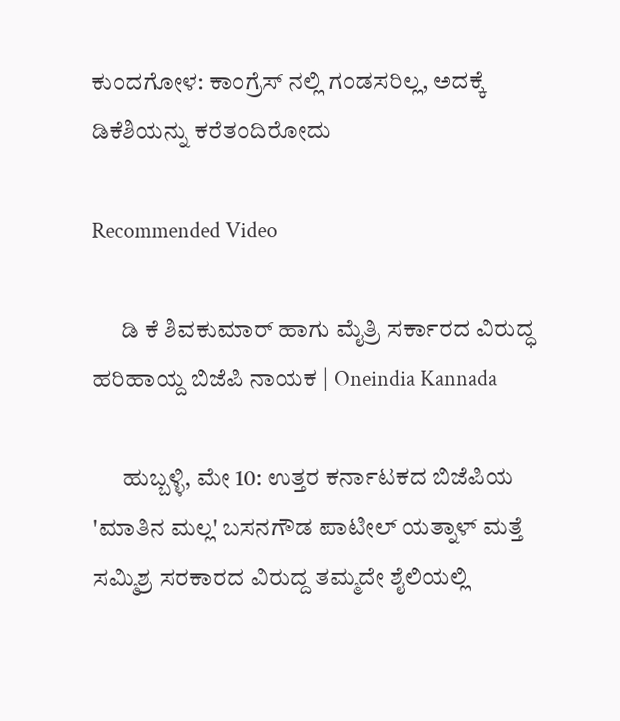ಕುಂದಗೋಳ: ಕಾಂಗ್ರೆಸ್ ನಲ್ಲಿ ಗಂಡಸರಿಲ್ಲ, ಅದಕ್ಕೆ ಡಿಕೆಶಿಯನ್ನು ಕರೆತಂದಿರೋದು

Recommended Video

      ಡಿ ಕೆ ಶಿವಕುಮಾರ್ ಹಾಗು ಮೈತ್ರಿ ಸರ್ಕಾರದ ವಿರುದ್ಧ ಹರಿಹಾಯ್ದ ಬಿಜೆಪಿ ನಾಯಕ | Oneindia Kannada

      ಹುಬ್ಬಳ್ಳಿ, ಮೇ 10: ಉತ್ತರ ಕರ್ನಾಟಕದ ಬಿಜೆಪಿಯ 'ಮಾತಿನ ಮಲ್ಲ' ಬಸನಗೌಡ ಪಾಟೀಲ್ ಯತ್ನಾಳ್ ಮತ್ತೆ ಸಮ್ಮಿಶ್ರ ಸರಕಾರದ ವಿರುದ್ದ ತಮ್ಮದೇ ಶೈಲಿಯಲ್ಲಿ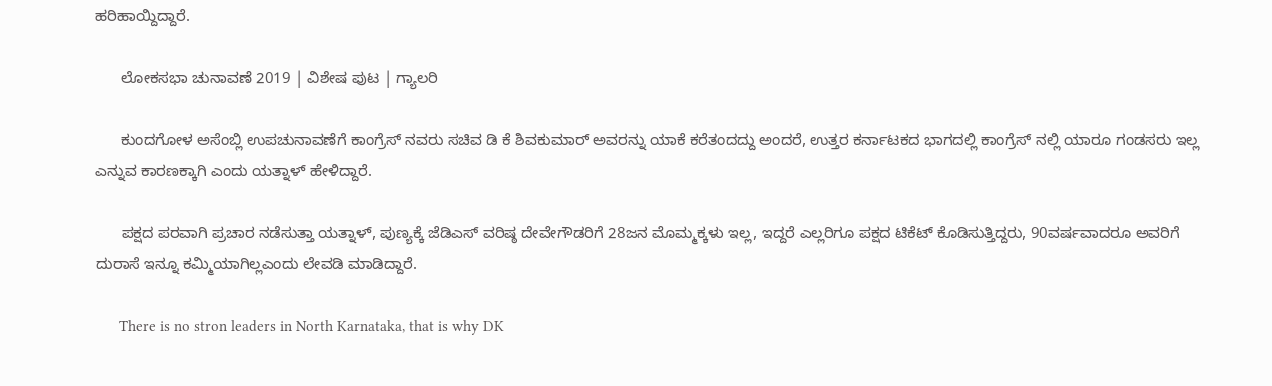ಹರಿಹಾಯ್ದಿದ್ದಾರೆ.

      ಲೋಕಸಭಾ ಚುನಾವಣೆ 2019 | ವಿಶೇಷ ಪುಟ | ಗ್ಯಾಲರಿ

      ಕುಂದಗೋಳ ಅಸೆಂಬ್ಲಿ ಉಪಚುನಾವಣೆಗೆ ಕಾಂಗ್ರೆಸ್ ನವರು ಸಚಿವ ಡಿ ಕೆ ಶಿವಕುಮಾರ್ ಅವರನ್ನು ಯಾಕೆ ಕರೆತಂದದ್ದು ಅಂದರೆ, ಉತ್ತರ ಕರ್ನಾಟಕದ ಭಾಗದಲ್ಲಿ ಕಾಂಗ್ರೆಸ್ ನಲ್ಲಿ ಯಾರೂ ಗಂಡಸರು ಇಲ್ಲ ಎನ್ನುವ ಕಾರಣಕ್ಕಾಗಿ ಎಂದು ಯತ್ನಾಳ್ ಹೇಳಿದ್ದಾರೆ.

      ಪಕ್ಷದ ಪರವಾಗಿ ಪ್ರಚಾರ ನಡೆಸುತ್ತಾ ಯತ್ನಾಳ್, ಪುಣ್ಯಕ್ಕೆ ಜೆಡಿಎಸ್ ವರಿಷ್ಠ ದೇವೇಗೌಡರಿಗೆ 28ಜನ ಮೊಮ್ಮಕ್ಕಳು ಇಲ್ಲ, ಇದ್ದರೆ ಎಲ್ಲರಿಗೂ ಪಕ್ಷದ ಟಿಕೆಟ್ ಕೊಡಿಸುತ್ತಿದ್ದರು, 90ವರ್ಷವಾದರೂ ಅವರಿಗೆ ದುರಾಸೆ ಇನ್ನೂ ಕಮ್ಮಿಯಾಗಿಲ್ಲಎಂದು ಲೇವಡಿ ಮಾಡಿದ್ದಾರೆ.

      There is no stron leaders in North Karnataka, that is why DK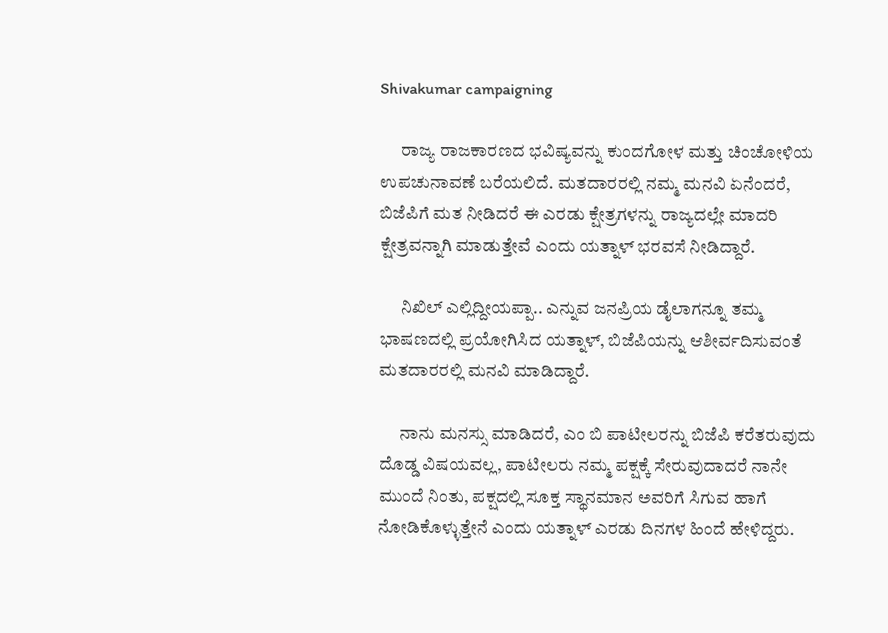Shivakumar campaigning

      ರಾಜ್ಯ ರಾಜಕಾರಣದ ಭವಿಷ್ಯವನ್ನು ಕುಂದಗೋಳ ಮತ್ತು ಚಿಂಚೋಳಿಯ ಉಪಚುನಾವಣೆ ಬರೆಯಲಿದೆ. ಮತದಾರರಲ್ಲಿ ನಮ್ಮ ಮನವಿ ಏನೆಂದರೆ, ಬಿಜೆಪಿಗೆ ಮತ ನೀಡಿದರೆ ಈ ಎರಡು ಕ್ಷೇತ್ರಗಳನ್ನು ರಾಜ್ಯದಲ್ಲೇ ಮಾದರಿ ಕ್ಷೇತ್ರವನ್ನಾಗಿ ಮಾಡುತ್ತೇವೆ ಎಂದು ಯತ್ನಾಳ್ ಭರವಸೆ ನೀಡಿದ್ದಾರೆ.

      ನಿಖಿಲ್ ಎಲ್ಲಿದ್ದೀಯಪ್ಪಾ.. ಎನ್ನುವ ಜನಪ್ರಿಯ ಡೈಲಾಗನ್ನೂ ತಮ್ಮ ಭಾಷಣದಲ್ಲಿ ಪ್ರಯೋಗಿಸಿದ ಯತ್ನಾಳ್, ಬಿಜೆಪಿಯನ್ನು ಆಶೀರ್ವದಿಸುವಂತೆ ಮತದಾರರಲ್ಲಿ ಮನವಿ ಮಾಡಿದ್ದಾರೆ.

      ನಾನು ಮನಸ್ಸು ಮಾಡಿದರೆ, ಎಂ ಬಿ ಪಾಟೀಲರನ್ನು ಬಿಜೆಪಿ ಕರೆತರುವುದು ದೊಡ್ಡ ವಿಷಯವಲ್ಲ, ಪಾಟೀಲರು ನಮ್ಮ ಪಕ್ಷಕ್ಕೆ ಸೇರುವುದಾದರೆ ನಾನೇ ಮುಂದೆ ನಿಂತು, ಪಕ್ಷದಲ್ಲಿ ಸೂಕ್ತ ಸ್ಥಾನಮಾನ ಅವರಿಗೆ ಸಿಗುವ ಹಾಗೆ ನೋಡಿಕೊಳ್ಳುತ್ತೇನೆ ಎಂದು ಯತ್ನಾಳ್ ಎರಡು ದಿನಗಳ ಹಿಂದೆ ಹೇಳಿದ್ದರು.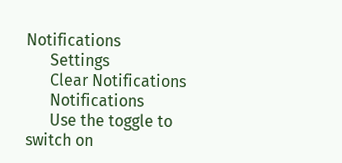Notifications
      Settings
      Clear Notifications
      Notifications
      Use the toggle to switch on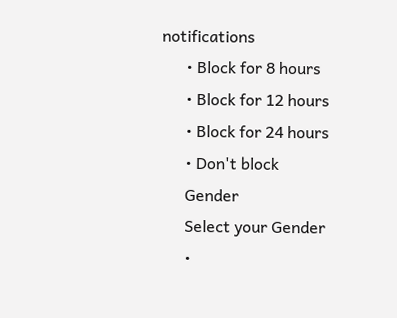notifications
      • Block for 8 hours
      • Block for 12 hours
      • Block for 24 hours
      • Don't block
      Gender
      Select your Gender
      •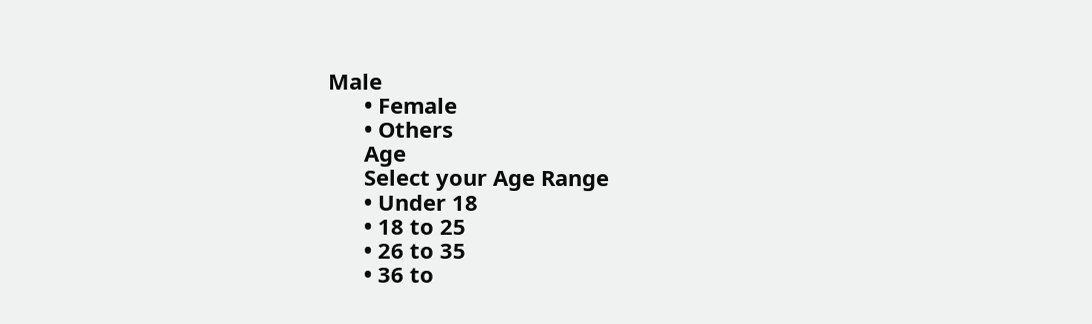Male
      • Female
      • Others
      Age
      Select your Age Range
      • Under 18
      • 18 to 25
      • 26 to 35
      • 36 to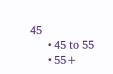45
      • 45 to 55
      • 55+